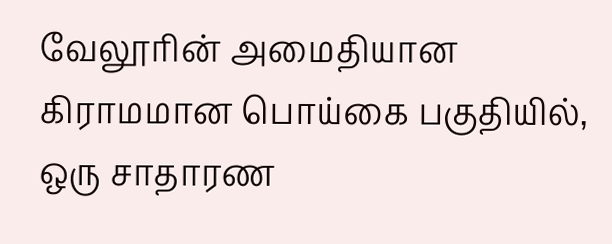வேலூரின் அமைதியான கிராமமான பொய்கை பகுதியில், ஒரு சாதாரண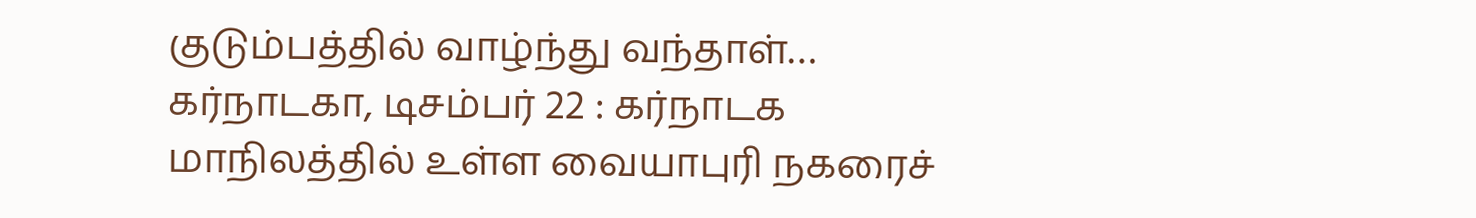குடும்பத்தில் வாழ்ந்து வந்தாள்…
கர்நாடகா, டிசம்பர் 22 : கர்நாடக மாநிலத்தில் உள்ள வையாபுரி நகரைச்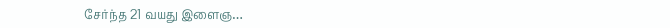சேர்ந்த 21 வயது இளைஞ…